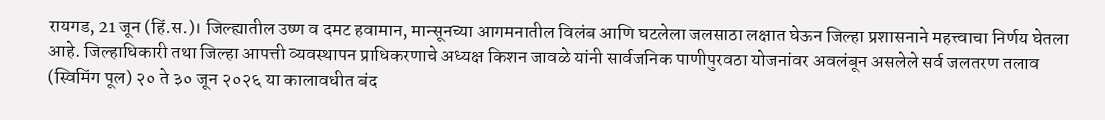रायगड, 21 जून (हिं.स.)। जिल्ह्यातील उष्ण व दमट हवामान, मान्सूनच्या आगमनातील विलंब आणि घटलेला जलसाठा लक्षात घेऊन जिल्हा प्रशासनाने महत्त्वाचा निर्णय घेतला आहे. जिल्हाधिकारी तथा जिल्हा आपत्ती व्यवस्थापन प्राधिकरणाचे अध्यक्ष किशन जावळे यांनी सार्वजनिक पाणीपुरवठा योजनांवर अवलंबून असलेले सर्व जलतरण तलाव (स्विमिंग पूल) २० ते ३० जून २०२६ या कालावधीत बंद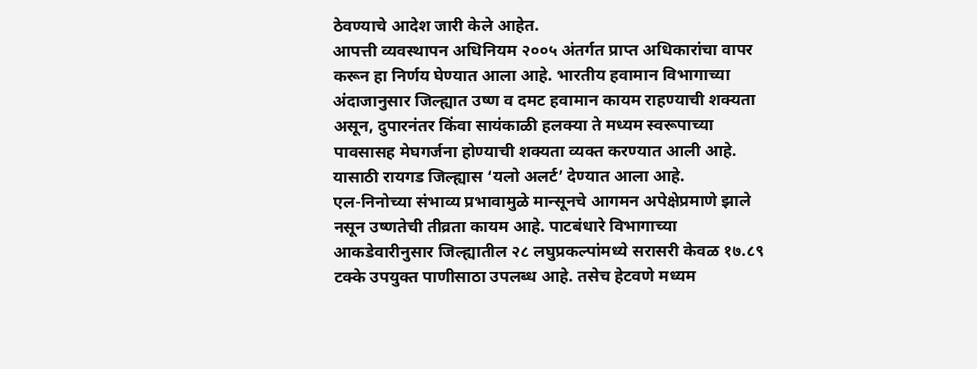ठेवण्याचे आदेश जारी केले आहेत.
आपत्ती व्यवस्थापन अधिनियम २००५ अंतर्गत प्राप्त अधिकारांचा वापर करून हा निर्णय घेण्यात आला आहे. भारतीय हवामान विभागाच्या अंदाजानुसार जिल्ह्यात उष्ण व दमट हवामान कायम राहण्याची शक्यता असून, दुपारनंतर किंवा सायंकाळी हलक्या ते मध्यम स्वरूपाच्या पावसासह मेघगर्जना होण्याची शक्यता व्यक्त करण्यात आली आहे. यासाठी रायगड जिल्ह्यास ‘यलो अलर्ट’ देण्यात आला आहे.
एल-निनोच्या संभाव्य प्रभावामुळे मान्सूनचे आगमन अपेक्षेप्रमाणे झाले नसून उष्णतेची तीव्रता कायम आहे. पाटबंधारे विभागाच्या आकडेवारीनुसार जिल्ह्यातील २८ लघुप्रकल्पांमध्ये सरासरी केवळ १७.८९ टक्के उपयुक्त पाणीसाठा उपलब्ध आहे. तसेच हेटवणे मध्यम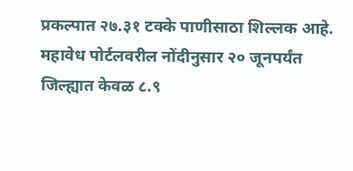प्रकल्पात २७.३१ टक्के पाणीसाठा शिल्लक आहे. महावेध पोर्टलवरील नोंदीनुसार २० जूनपर्यंत जिल्ह्यात केवळ ८.९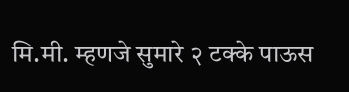मि.मी. म्हणजे सुमारे २ टक्के पाऊस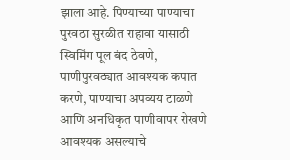झाला आहे. पिण्याच्या पाण्याचा पुरवठा सुरळीत राहावा यासाठी स्विमिंग पूल बंद ठेवणे, पाणीपुरवठ्यात आवश्यक कपात करणे, पाण्याचा अपव्यय टाळणे आणि अनधिकृत पाणीवापर रोखणे आवश्यक असल्याचे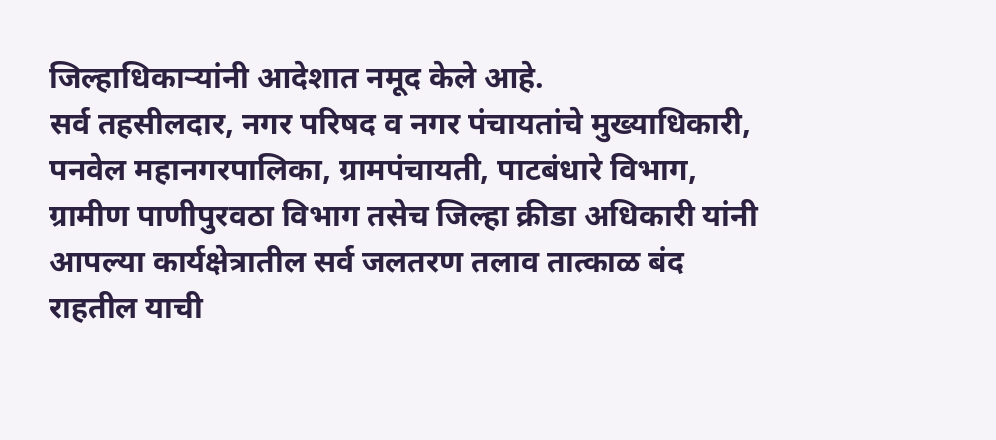जिल्हाधिकाऱ्यांनी आदेशात नमूद केले आहे.
सर्व तहसीलदार, नगर परिषद व नगर पंचायतांचे मुख्याधिकारी, पनवेल महानगरपालिका, ग्रामपंचायती, पाटबंधारे विभाग, ग्रामीण पाणीपुरवठा विभाग तसेच जिल्हा क्रीडा अधिकारी यांनी आपल्या कार्यक्षेत्रातील सर्व जलतरण तलाव तात्काळ बंद राहतील याची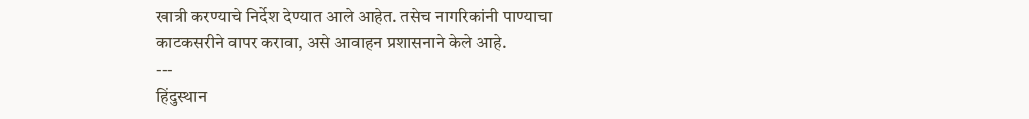खात्री करण्याचे निर्देश देण्यात आले आहेत. तसेच नागरिकांनी पाण्याचा काटकसरीने वापर करावा, असे आवाहन प्रशासनाने केले आहे.
---
हिंदुस्थान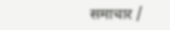समाचार /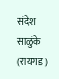संदेश साळुंके (रायगड)